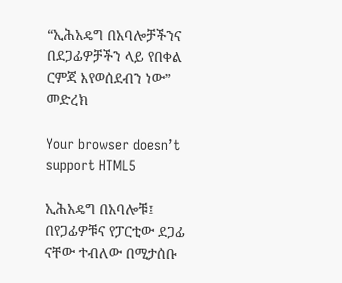“ኢሕአዴግ በአባሎቻችንና በደጋፊዎቻችን ላይ የበቀል ርምጃ እየወሰደብን ነው” መድረክ

Your browser doesn’t support HTML5

ኢሕአዴግ በአባሎቹ፤ በየጋፊዎቹና የፓርቲው ደጋፊ ናቸው ተብለው በሚታሰቡ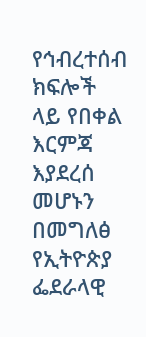የኅብረተሰብ ክፍሎች ላይ የበቀል እርምጃ እያደረሰ መሆኑን በመግለፅ የኢትዮጵያ ፌደራላዊ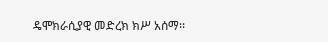ዴሞክራሲያዊ መድረክ ክሥ አሰማ፡፡